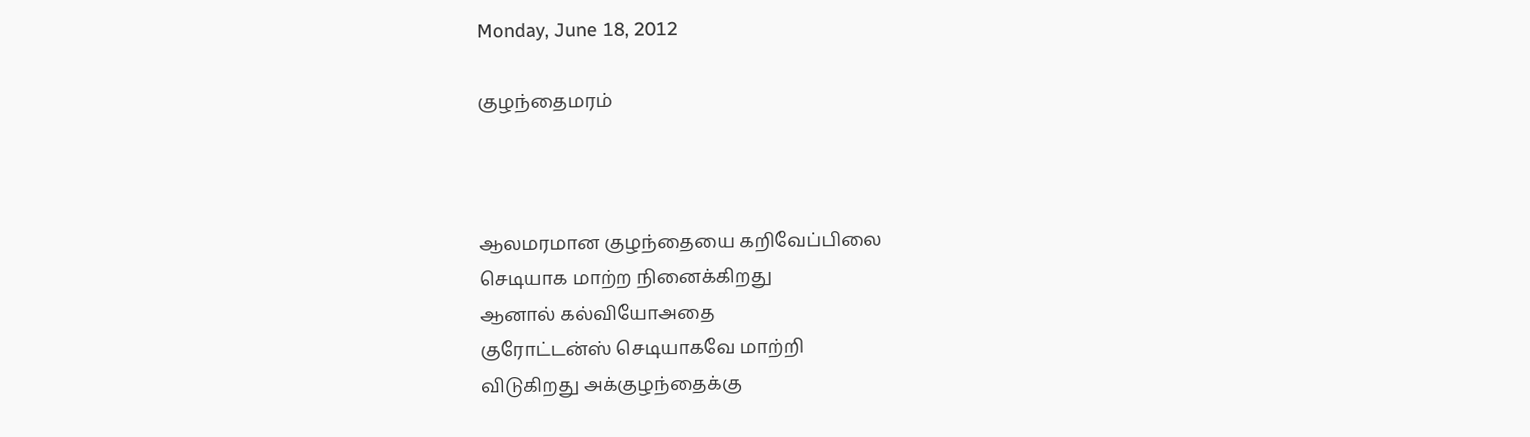Monday, June 18, 2012

குழந்தைமரம்



ஆலமரமான குழந்தையை கறிவேப்பிலை
செடியாக மாற்ற நினைக்கிறது
ஆனால் கல்வியோஅதை
குரோட்டன்ஸ் செடியாகவே மாற்றி
விடுகிறது அக்குழந்தைக்கு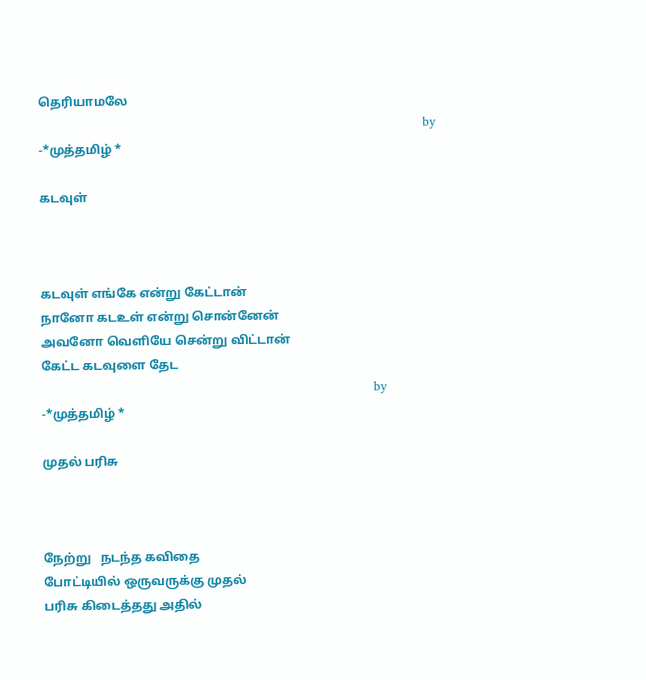தெரியாமலே
                                                                                                by -*முத்தமிழ் *

கடவுள்



கடவுள் எங்கே என்று கேட்டான்
நானோ கடஉள் என்று சொன்னேன்
அவனோ வெளியே சென்று விட்டான்
கேட்ட கடவுளை தேட
                                                                                   by -*முத்தமிழ் *

முதல் பரிசு



நேற்று   நடந்த கவிதை
போட்டியில் ஒருவருக்கு முதல்
பரிசு கிடைத்தது அதில்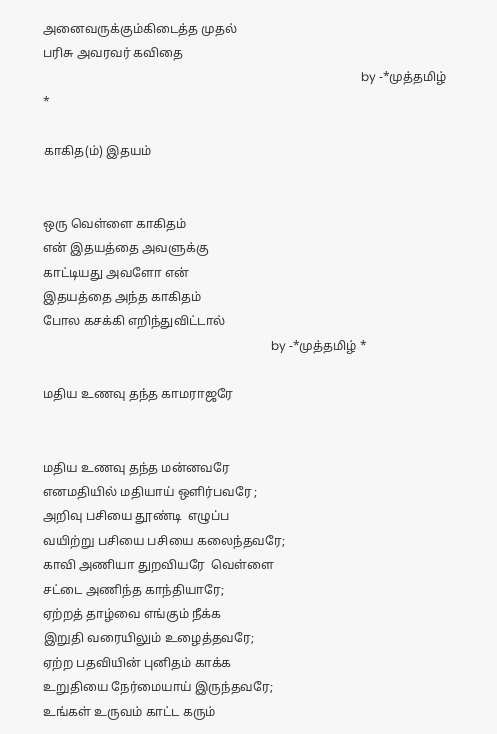அனைவருக்கும்கிடைத்த முதல்
பரிசு அவரவர் கவிதை
                                                                                                          by -*முத்தமிழ் *

காகித(ம்) இதயம்


ஒரு வெள்ளை காகிதம்
என் இதயத்தை அவளுக்கு
காட்டியது அவளோ என்
இதயத்தை அந்த காகிதம்
போல கசக்கி எறிந்துவிட்டால்
                                                                            by -*முத்தமிழ் *

மதிய உணவு தந்த காமராஜரே


மதிய உணவு தந்த மன்னவரே
எனமதியில் மதியாய் ஒளிர்பவரே ;
அறிவு பசியை தூண்டி  எழுப்ப
வயிற்று பசியை பசியை கலைந்தவரே;
காவி அணியா துறவியரே  வெள்ளை
சட்டை அணிந்த காந்தியாரே;
ஏற்றத் தாழ்வை எங்கும் நீக்க
இறுதி வரையிலும் உழைத்தவரே;
ஏற்ற பதவியின் புனிதம் காக்க
உறுதியை நேர்மையாய் இருந்தவரே;
உங்கள் உருவம் காட்ட கரும்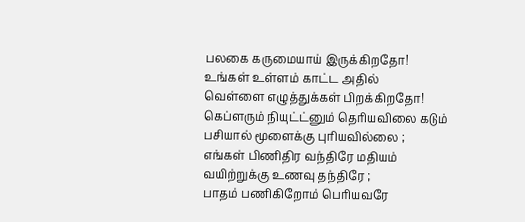பலகை கருமையாய் இருக்கிறதோ!
உங்கள் உள்ளம் காட்ட அதில்
வெள்ளை எழுத்துக்கள் பிறக்கிறதோ!
கெப்ளரும் நியுட்ட்னும் தெரியவிலை கடும்
பசியால் மூளைக்கு புரியவில்லை ;
எங்கள் பிணிதிர வந்திரே மதியம்
வயிற்றுக்கு உணவு தந்திரே ;
பாதம் பணிகிறோம் பெரியவரே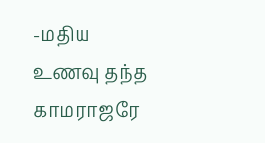-மதிய
உணவு தந்த காமராஜரே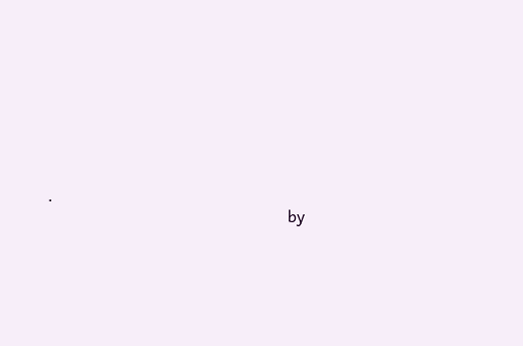.
                                                            by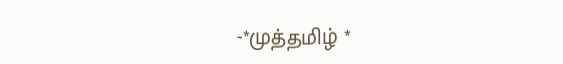-*முத்தமிழ் *